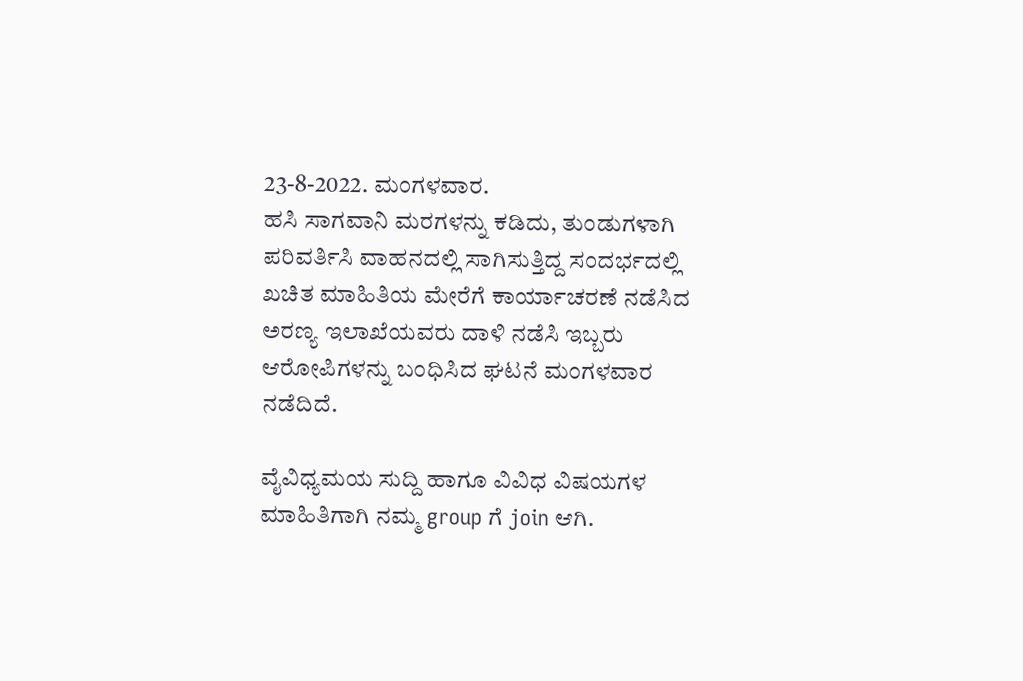23-8-2022. ಮಂಗಳವಾರ.
ಹಸಿ ಸಾಗವಾನಿ ಮರಗಳನ್ನು ಕಡಿದು, ತುಂಡುಗಳಾಗಿ ಪರಿವರ್ತಿಸಿ ವಾಹನದಲ್ಲಿ ಸಾಗಿಸುತ್ತಿದ್ದ ಸಂದರ್ಭದಲ್ಲಿ ಖಚಿತ ಮಾಹಿತಿಯ ಮೇರೆಗೆ ಕಾರ್ಯಾಚರಣೆ ನಡೆಸಿದ ಅರಣ್ಯ ಇಲಾಖೆಯವರು ದಾಳಿ ನಡೆಸಿ ಇಬ್ಬರು ಆರೋಪಿಗಳನ್ನು ಬಂಧಿಸಿದ ಘಟನೆ ಮಂಗಳವಾರ ನಡೆದಿದೆ.

ವೈವಿಧ್ಯಮಯ ಸುದ್ದಿ ಹಾಗೂ ವಿವಿಧ ವಿಷಯಗಳ ಮಾಹಿತಿಗಾಗಿ ನಮ್ಮ group ಗೆ join ಆಗಿ.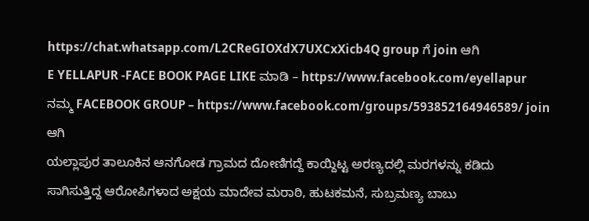https://chat.whatsapp.com/L2CReGIOXdX7UXCxXicb4Q group ಗೆ join ಆಗಿ
E YELLAPUR -FACE BOOK PAGE LIKE ಮಾಡಿ – https://www.facebook.com/eyellapur
ನಮ್ಮ FACEBOOK GROUP – https://www.facebook.com/groups/593852164946589/ join ಆಗಿ
ಯಲ್ಲಾಪುರ ತಾಲೂಕಿನ ಆನಗೋಡ ಗ್ರಾಮದ ದೋಣಿಗದ್ದೆ ಕಾಯ್ದಿಟ್ಟ ಅರಣ್ಯದಲ್ಲಿ ಮರಗಳನ್ನು ಕಡಿದು ಸಾಗಿಸುತ್ತಿದ್ದ ಆರೋಪಿಗಳಾದ ಅಕ್ಷಯ ಮಾದೇವ ಮರಾಠಿ, ಹುಟಕಮನೆ, ಸುಬ್ರಮಣ್ಯ ಬಾಬು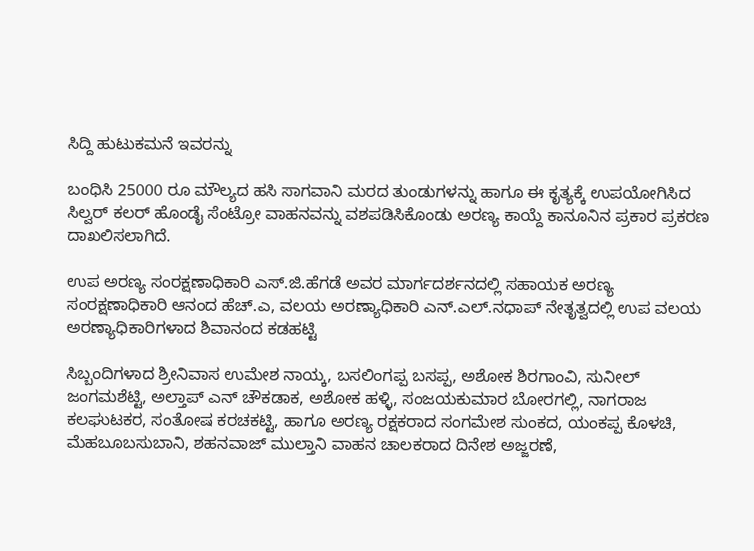ಸಿದ್ದಿ ಹುಟುಕಮನೆ ಇವರನ್ನು

ಬಂಧಿಸಿ 25000 ರೂ ಮೌಲ್ಯದ ಹಸಿ ಸಾಗವಾನಿ ಮರದ ತುಂಡುಗಳನ್ನು ಹಾಗೂ ಈ ಕೃತ್ಯಕ್ಕೆ ಉಪಯೋಗಿಸಿದ ಸಿಲ್ವರ್ ಕಲರ್ ಹೊಂಡೈ ಸೆಂಟ್ರೋ ವಾಹನವನ್ನು ವಶಪಡಿಸಿಕೊಂಡು ಅರಣ್ಯ ಕಾಯ್ದೆ ಕಾನೂನಿನ ಪ್ರಕಾರ ಪ್ರಕರಣ ದಾಖಲಿಸಲಾಗಿದೆ.

ಉಪ ಅರಣ್ಯ ಸಂರಕ್ಷಣಾಧಿಕಾರಿ ಎಸ್.ಜಿ.ಹೆಗಡೆ ಅವರ ಮಾರ್ಗದರ್ಶನದಲ್ಲಿ ಸಹಾಯಕ ಅರಣ್ಯ ಸಂರಕ್ಷಣಾಧಿಕಾರಿ ಆನಂದ ಹೆಚ್.ಎ, ವಲಯ ಅರಣ್ಯಾಧಿಕಾರಿ ಎನ್.ಎಲ್.ನಧಾಪ್ ನೇತೃತ್ವದಲ್ಲಿ ಉಪ ವಲಯ ಅರಣ್ಯಾಧಿಕಾರಿಗಳಾದ ಶಿವಾನಂದ ಕಡಹಟ್ಟಿ

ಸಿಬ್ಬಂದಿಗಳಾದ ಶ್ರೀನಿವಾಸ ಉಮೇಶ ನಾಯ್ಕ, ಬಸಲಿಂಗಪ್ಪ ಬಸಪ್ಪ, ಅಶೋಕ ಶಿರಗಾಂವಿ, ಸುನೀಲ್ ಜಂಗಮಶೆಟ್ಟಿ, ಅಲ್ತಾಪ್ ಎನ್ ಚೌಕಡಾಕ, ಅಶೋಕ ಹಳ್ಳಿ, ಸಂಜಯಕುಮಾರ ಬೋರಗಲ್ಲಿ, ನಾಗರಾಜ ಕಲಘುಟಕರ, ಸಂತೋಷ ಕರಚಕಟ್ಟಿ, ಹಾಗೂ ಅರಣ್ಯ ರಕ್ಷಕರಾದ ಸಂಗಮೇಶ ಸುಂಕದ, ಯಂಕಪ್ಪ ಕೊಳಚಿ, ಮೆಹಬೂಬಸುಬಾನಿ, ಶಹನವಾಜ್ ಮುಲ್ತಾನಿ ವಾಹನ ಚಾಲಕರಾದ ದಿನೇಶ ಅಜ್ಜರಣೆ,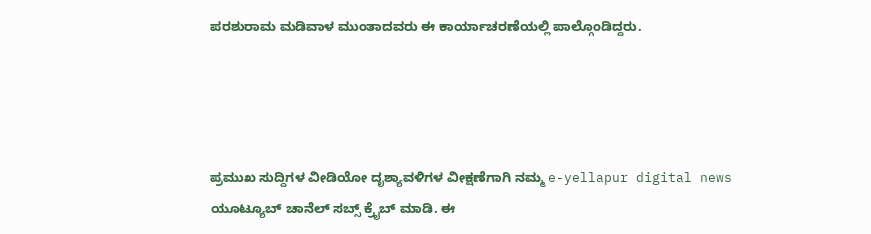ಪರಶುರಾಮ ಮಡಿವಾಳ ಮುಂತಾದವರು ಈ ಕಾರ್ಯಾಚರಣೆಯಲ್ಲಿ ಪಾಲ್ಗೊಂಡಿದ್ದರು.




ಪ್ರಮುಖ ಸುದ್ದಿಗಳ ವೀಡಿಯೋ ದೃಶ್ಯಾವಳಿಗಳ ವೀಕ್ಷಣೆಗಾಗಿ ನಮ್ಮ e-yellapur digital news ಯೂಟ್ಯೂಬ್ ಚಾನೆಲ್ ಸಬ್ಸ್ ಕ್ರೈಬ್ ಮಾಡಿ. ಈ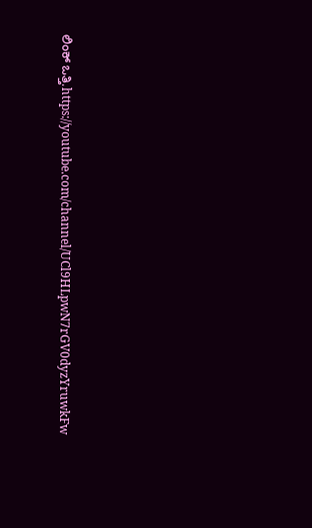ಲಿಂಕ್ ಒತ್ತಿ.https://youtube.com/channel/UCl9HLpwN7rGV0dyzYruwkFw